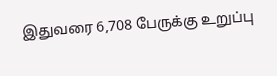இதுவரை 6,708 பேருக்கு உறுப்பு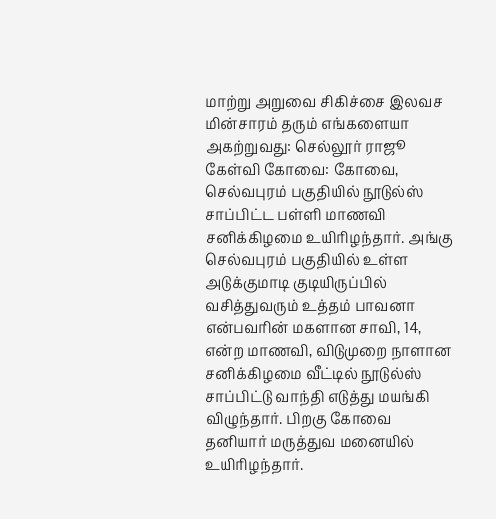மாற்று அறுவை சிகிச்சை இலவச மின்சாரம் தரும் எங்களையா அகற்றுவது: செல்லூர் ராஜூ கேள்வி கோவை: கோவை, செல்வபுரம் பகுதியில் நூடுல்ஸ் சாப்பிட்ட பள்ளி மாணவி சனிக்கிழமை உயிரிழந்தார். அங்கு செல்வபுரம் பகுதியில் உள்ள அடுக்குமாடி குடியிருப்பில் வசித்துவரும் உத்தம் பாவனா என்பவரின் மகளான சாவி, 14, என்ற மாணவி, விடுமுறை நாளான சனிக்கிழமை வீட்டில் நூடுல்ஸ் சாப்பிட்டு வாந்தி எடுத்து மயங்கி விழுந்தார். பிறகு கோவை தனியார் மருத்துவ மனையில் உயிரிழந்தார்.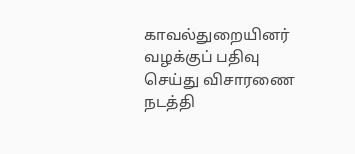காவல்துறையினர் வழக்குப் பதிவு செய்து விசாரணை நடத்தி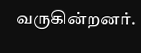வருகின்றனர்.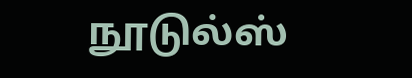நூடுல்ஸ்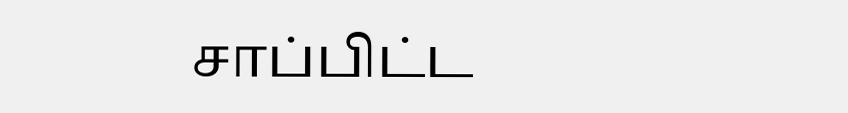சாப்பிட்ட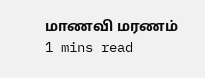மாணவி மரணம்
1 mins read